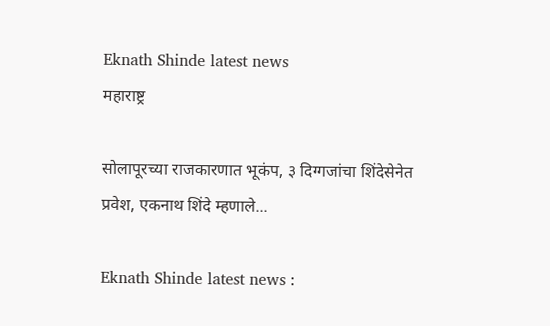Eknath Shinde latest news
महाराष्ट्र

सोलापूरच्या राजकारणात भूकंप, ३ दिग्गजांचा शिंदेसेनेत प्रवेश, एकनाथ शिंदे म्हणाले...

Eknath Shinde latest news :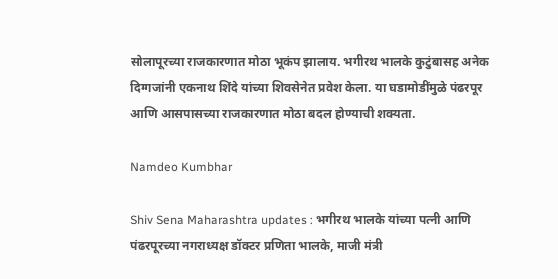सोलापूरच्या राजकारणात मोठा भूकंप झालाय. भगीरथ भालके कुटुंबासह अनेक दिग्गजांनी एकनाथ शिंदे यांच्या शिवसेनेत प्रवेश केला. या घडामोडींमुळे पंढरपूर आणि आसपासच्या राजकारणात मोठा बदल होण्याची शक्यता.

Namdeo Kumbhar

Shiv Sena Maharashtra updates : भगीरथ भालके यांच्या पत्नी आणि पंढरपूरच्या नगराध्यक्ष डॉक्टर प्रणिता भालके, माजी मंत्री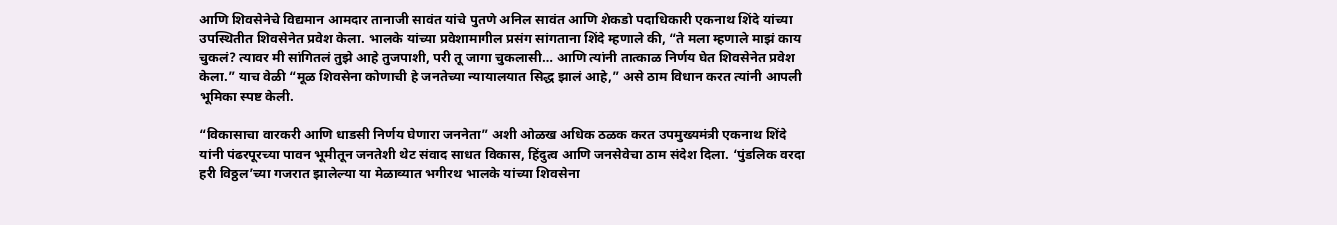आणि शिवसेनेचे विद्यमान आमदार तानाजी सावंत यांचे पुतणे अनिल सावंत आणि शेकडो पदाधिकारी एकनाथ शिंदे यांच्या उपस्थितीत शिवसेनेत प्रवेश केला. भालके यांच्या प्रवेशामागील प्रसंग सांगताना शिंदे म्हणाले की, “ते मला म्हणाले माझं काय चुकलं? त्यावर मी सांगितलं तुझे आहे तुजपाशी, परी तू जागा चुकलासी… आणि त्यांनी तात्काळ निर्णय घेत शिवसेनेत प्रवेश केला.” याच वेळी “मूळ शिवसेना कोणाची हे जनतेच्या न्यायालयात सिद्ध झालं आहे,” असे ठाम विधान करत त्यांनी आपली भूमिका स्पष्ट केली.

“विकासाचा वारकरी आणि धाडसी निर्णय घेणारा जननेता” अशी ओळख अधिक ठळक करत उपमुख्यमंत्री एकनाथ शिंदे यांनी पंढरपूरच्या पावन भूमीतून जनतेशी थेट संवाद साधत विकास, हिंदुत्व आणि जनसेवेचा ठाम संदेश दिला. ‘पुंडलिक वरदा हरी विठ्ठल’च्या गजरात झालेल्या या मेळाव्यात भगीरथ भालके यांच्या शिवसेना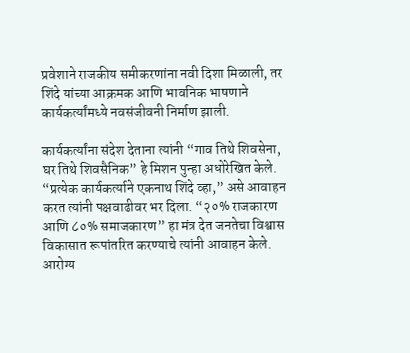प्रवेशाने राजकीय समीकरणांना नवी दिशा मिळाली, तर शिंदे यांच्या आक्रमक आणि भावनिक भाषणाने कार्यकर्त्यांमध्ये नवसंजीवनी निर्माण झाली.

कार्यकर्त्यांना संदेश देताना त्यांनी “गाव तिथे शिवसेना, घर तिथे शिवसैनिक” हे मिशन पुन्हा अधोरेखित केले. “प्रत्येक कार्यकर्त्याने एकनाथ शिंदे व्हा,” असे आवाहन करत त्यांनी पक्षवाढीवर भर दिला. “२०% राजकारण आणि ८०% समाजकारण” हा मंत्र देत जनतेचा विश्वास विकासात रूपांतरित करण्याचे त्यांनी आवाहन केले. आरोग्य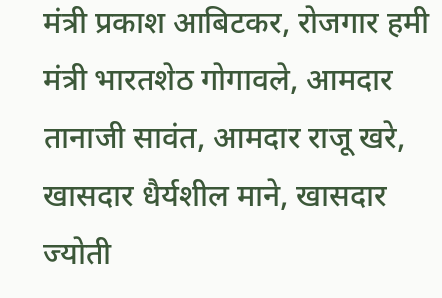मंत्री प्रकाश आबिटकर, रोजगार हमी मंत्री भारतशेठ गोगावले, आमदार तानाजी सावंत, आमदार राजू खरे, खासदार धैर्यशील माने, खासदार ज्योती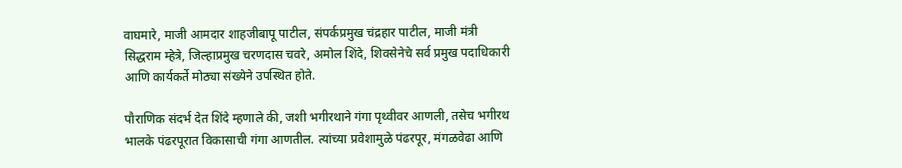वाघमारे, माजी आमदार शाहजीबापू पाटील, संपर्कप्रमुख चंद्रहार पाटील, माजी मंत्री सिद्धराम म्हेत्रे, जिल्हाप्रमुख चरणदास चवरे, अमोल शिंदे, शिवसेनेचे सर्व प्रमुख पदाधिकारी आणि कार्यकर्ते मोठ्या संख्येने उपस्थित होते.

पौराणिक संदर्भ देत शिंदे म्हणाले की, जशी भगीरथाने गंगा पृथ्वीवर आणली, तसेच भगीरथ भालके पंढरपूरात विकासाची गंगा आणतील. त्यांच्या प्रवेशामुळे पंढरपूर, मंगळवेढा आणि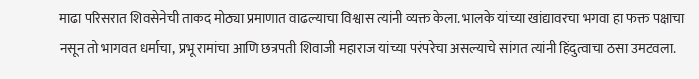माढा परिसरात शिवसेनेची ताकद मोठ्या प्रमाणात वाढल्याचा विश्वास त्यांनी व्यक्त केला. भालके यांच्या खांद्यावरचा भगवा हा फक्त पक्षाचा नसून तो भागवत धर्माचा, प्रभू रामांचा आणि छत्रपती शिवाजी महाराज यांच्या परंपरेचा असल्याचे सांगत त्यांनी हिंदुत्वाचा ठसा उमटवला.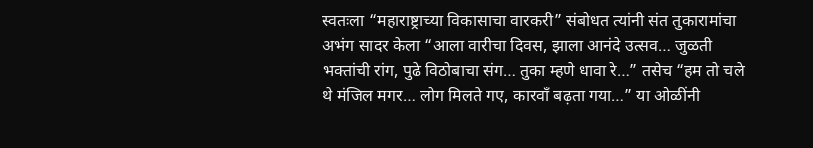स्वतःला “महाराष्ट्राच्या विकासाचा वारकरी” संबोधत त्यांनी संत तुकारामांचा अभंग सादर केला “आला वारीचा दिवस, झाला आनंदे उत्सव… जुळती भक्तांची रांग, पुढे विठोबाचा संग… तुका म्हणे धावा रे…” तसेच “हम तो चले थे मंजिल मगर… लोग मिलते गए, कारवाँ बढ़ता गया…” या ओळींनी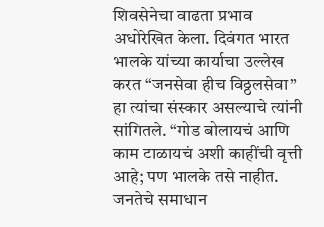शिवसेनेचा वाढता प्रभाव अधोरेखित केला. दिवंगत भारत भालके यांच्या कार्याचा उल्लेख करत “जनसेवा हीच विठ्ठलसेवा” हा त्यांचा संस्कार असल्याचे त्यांनी सांगितले. “गोड बोलायचं आणि काम टाळायचं अशी काहींची वृत्ती आहे; पण भालके तसे नाहीत. जनतेचे समाधान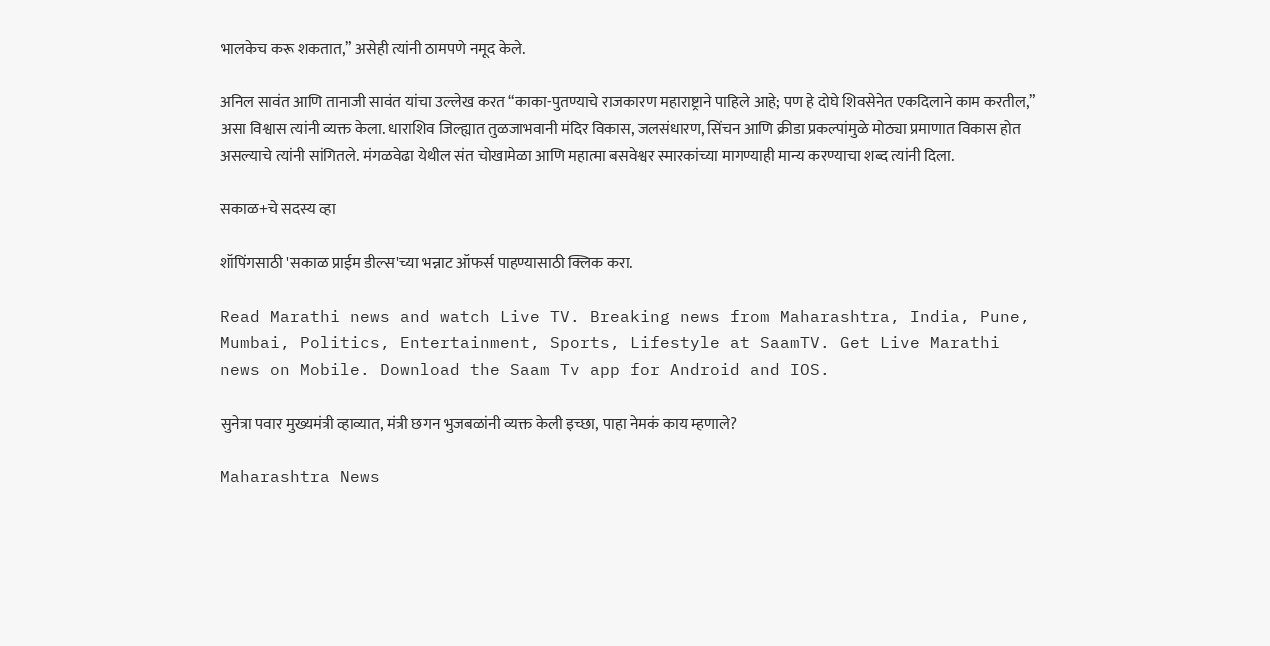भालकेच करू शकतात,” असेही त्यांनी ठामपणे नमूद केले.

अनिल सावंत आणि तानाजी सावंत यांचा उल्लेख करत “काका-पुतण्याचे राजकारण महाराष्ट्राने पाहिले आहे; पण हे दोघे शिवसेनेत एकदिलाने काम करतील,” असा विश्वास त्यांनी व्यक्त केला. धाराशिव जिल्ह्यात तुळजाभवानी मंदिर विकास, जलसंधारण, सिंचन आणि क्रीडा प्रकल्पांमुळे मोठ्या प्रमाणात विकास होत असल्याचे त्यांनी सांगितले. मंगळवेढा येथील संत चोखामेळा आणि महात्मा बसवेश्वर स्मारकांच्या मागण्याही मान्य करण्याचा शब्द त्यांनी दिला.

सकाळ+चे सदस्य व्हा

शॉपिंगसाठी 'सकाळ प्राईम डील्स'च्या भन्नाट ऑफर्स पाहण्यासाठी क्लिक करा.

Read Marathi news and watch Live TV. Breaking news from Maharashtra, India, Pune, Mumbai, Politics, Entertainment, Sports, Lifestyle at SaamTV. Get Live Marathi news on Mobile. Download the Saam Tv app for Android and IOS.

सुनेत्रा पवार मुख्यमंत्री व्हाव्यात, मंत्री छगन भुजबळांनी व्यक्त केली इच्छा, पाहा नेमकं काय म्हणाले?

Maharashtra News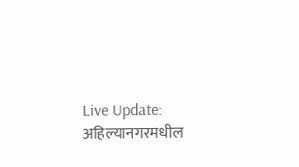Live Update: अहिल्यानगरमधील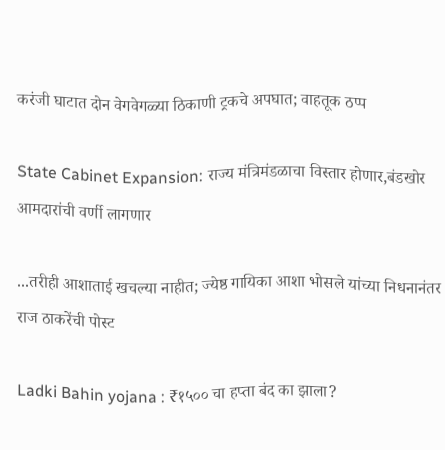करंजी घाटात दोन वेगवेगळ्या ठिकाणी ट्रकचे अपघात; वाहतूक ठप्प

State Cabinet Expansion: राज्य मंत्रिमंडळाचा विस्तार होणार,बंडखोर आमदारांची वर्णी लागणार

...तरीही आशाताई खचल्या नाहीत; ज्येष्ठ गायिका आशा भोसले यांच्या निधनानंतर राज ठाकरेंची पोस्ट

Ladki Bahin yojana : ₹१५०० चा हप्ता बंद का झाला?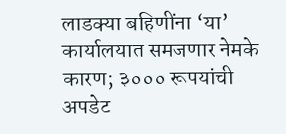लाडक्या बहिणींना ‘या’ कार्यालयात समजणार नेमके कारण; ३००० रूपयांची अपडेट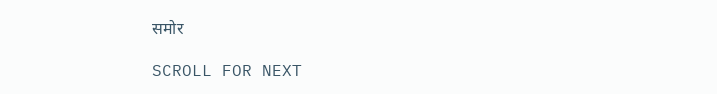समोर

SCROLL FOR NEXT